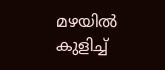മഴയിൽ കുളിച്ച്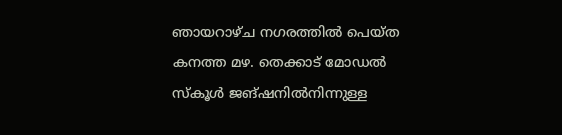ഞായറാഴ്ച നഗരത്തിൽ പെയ്ത കനത്ത മഴ. തെക്കാട് മോഡൽ സ്കൂൾ ജങ്ഷനിൽനിന്നുള്ള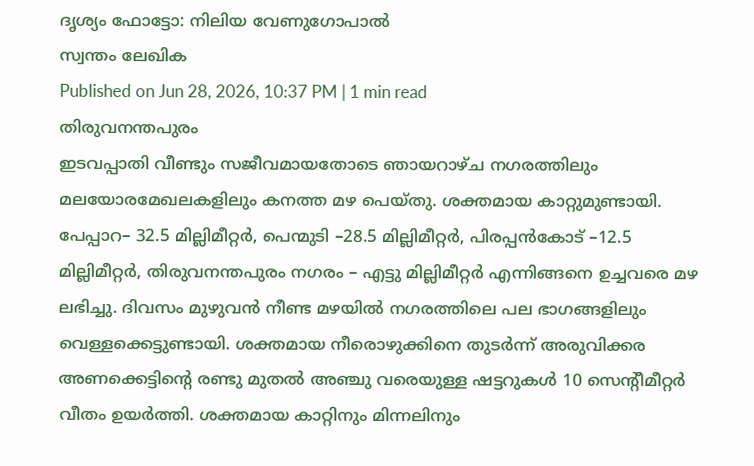ദൃശ്യം ഫോട്ടോ: നിലിയ വേണുഗോപാൽ
സ്വന്തം ലേഖിക
Published on Jun 28, 2026, 10:37 PM | 1 min read
തിരുവനന്തപുരം
ഇടവപ്പാതി വീണ്ടും സജീവമായതോടെ ഞായറാഴ്ച നഗരത്തിലും മലയോരമേഖലകളിലും കനത്ത മഴ പെയ്തു. ശക്തമായ കാറ്റുമുണ്ടായി. പേപ്പാറ– 32.5 മില്ലിമീറ്റർ, പെന്മുടി –28.5 മില്ലിമീറ്റർ, പിരപ്പൻകോട് –12.5 മില്ലിമീറ്റർ, തിരുവനന്തപുരം നഗരം – എട്ടു മില്ലിമീറ്റർ എന്നിങ്ങനെ ഉച്ചവരെ മഴ ലഭിച്ചു. ദിവസം മുഴുവൻ നീണ്ട മഴയിൽ നഗരത്തിലെ പല ഭാഗങ്ങളിലും വെള്ളക്കെട്ടുണ്ടായി. ശക്തമായ നീരൊഴുക്കിനെ തുടർന്ന് അരുവിക്കര അണക്കെട്ടിന്റെ രണ്ടു മുതൽ അഞ്ചു വരെയുള്ള ഷട്ടറുകൾ 10 സെന്റീമീറ്റർ വീതം ഉയർത്തി. ശക്തമായ കാറ്റിനും മിന്നലിനും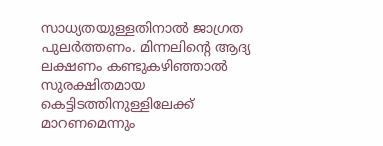സാധ്യതയുള്ളതിനാൽ ജാഗ്രത പുലർത്തണം. മിന്നലിന്റെ ആദ്യ ലക്ഷണം കണ്ടുകഴിഞ്ഞാൽ സുരക്ഷിതമായ കെട്ടിടത്തിനുള്ളിലേക്ക് മാറണമെന്നും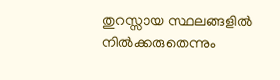തുറസ്സായ സ്ഥലങ്ങളിൽ നിൽക്കരുതെന്നും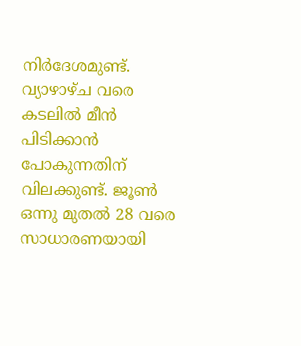നിർദേശമുണ്ട്. വ്യാഴാഴ്ച വരെ കടലിൽ മീൻ പിടിക്കാൻ പോകുന്നതിന് വിലക്കുണ്ട്. ജൂൺ ഒന്നു മുതൽ 28 വരെ സാധാരണയായി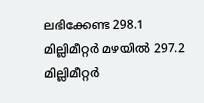ലഭിക്കേണ്ട 298.1 മില്ലിമീറ്റർ മഴയിൽ 297.2 മില്ലിമീറ്റർ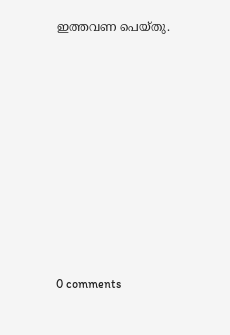ഇത്തവണ പെയ്തു.










0 comments